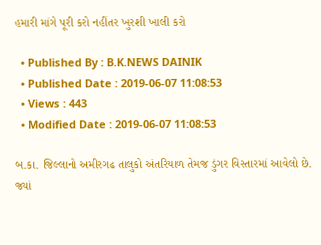હમારી માંગે પૂરી કરો નહીંતર ખુરશી ખાલી કરો

  • Published By : B.K.NEWS DAINIK
  • Published Date : 2019-06-07 11:08:53
  • Views : 443
  • Modified Date : 2019-06-07 11:08:53

બ.કા. જિલ્લાનો અમીરગઢ તાલુકો અંતરિયાળ તેમજ ડુંગર વિસ્તારમાં આવેલો છે. જ્યાં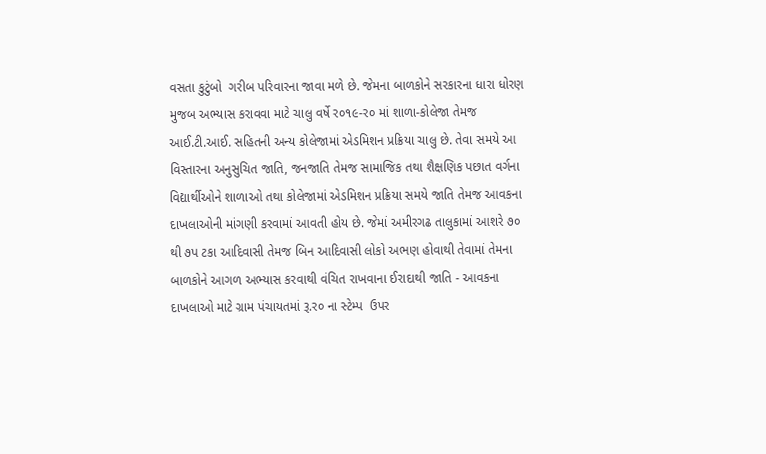વસતા કુટુંબો  ગરીબ પરિવારના જાવા મળે છે. જેમના બાળકોને સરકારના ધારા ધોરણ મુજબ અભ્યાસ કરાવવા માટે ચાલુ વર્ષે ર૦૧૯-ર૦ માં શાળા-કોલેજા તેમજ આઈ.ટી.આઈ. સહિતની અન્ય કોલેજામાં એડમિશન પ્રક્રિયા ચાલુ છે. તેવા સમયે આ વિસ્તારના અનુસુચિત જાતિ, જનજાતિ તેમજ સામાજિક તથા શૈક્ષણિક પછાત વર્ગના  વિદ્યાર્થીઓને શાળાઓ તથા કોલેજામાં એડમિશન પ્રક્રિયા સમયે જાતિ તેમજ આવકના દાખલાઓની માંગણી કરવામાં આવતી હોય છે. જેમાં અમીરગઢ તાલુકામાં આશરે ૭૦ થી ૭પ ટકા આદિવાસી તેમજ બિન આદિવાસી લોકો અભણ હોવાથી તેવામાં તેમના બાળકોને આગળ અભ્યાસ કરવાથી વંચિત રાખવાના ઈરાદાથી જાતિ - આવકના દાખલાઓ માટે ગ્રામ પંચાયતમાં રૂ.ર૦ ના સ્ટેમ્પ  ઉપર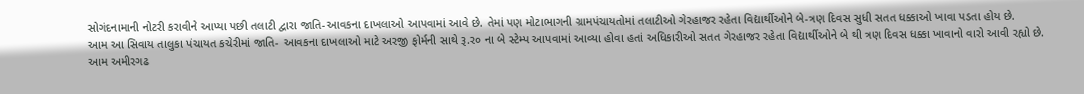સોગંદનામાની નોટરી કરાવીને આપ્યા પછી તલાટી દ્વારા જાતિ-આવકના દાખલાઓ આપવામાં આવે છે. તેમાં પણ મોટાભાગની ગ્રામપંચાયતોમાં તલાટીઓ ગેરહાજર રહેતા વિદ્યાર્થીઓને બે-ત્રણ દિવસ સુધી સતત ધક્કાઓ ખાવા પડતા હોય છે.
આમ આ સિવાય તાલુકા પંચાયત કચેરીમાં જાતિ- આવકના દાખલાઓ માટે અરજી ફોર્મની સાથે રૂ.ર૦ ના બે સ્ટેમ્પ આપવામાં આવ્યા હોવા હતાં અધિકારીઓ સતત ગેરહાજર રહેતા વિદ્યાર્થીઓને બે થી ત્રણ દિવસ ધક્કા ખાવાનો વારો આવી રહ્યો છે.
આમ અમીરગઢ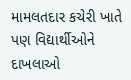મામલતદાર કચેરી ખાતે પણ વિદ્યાર્થીઓને દાખલાઓ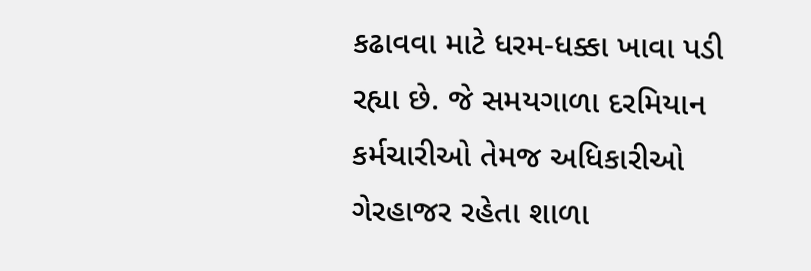કઢાવવા માટે ધરમ-ધક્કા ખાવા પડી રહ્યા છે. જે સમયગાળા દરમિયાન કર્મચારીઓ તેમજ અધિકારીઓ ગેરહાજર રહેતા શાળા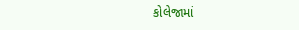કોલેજામાં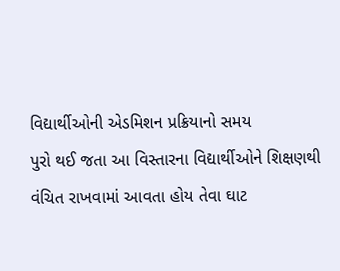વિદ્યાર્થીઓની એડમિશન પ્રક્રિયાનો સમય
પુરો થઈ જતા આ વિસ્તારના વિદ્યાર્થીઓને શિક્ષણથી વંચિત રાખવામાં આવતા હોય તેવા ઘાટ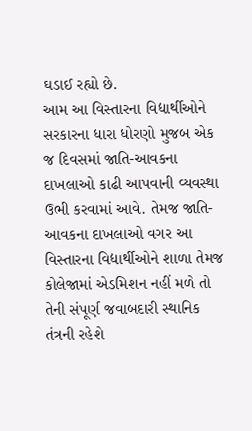ઘડાઈ રહ્યો છે.
આમ આ વિસ્તારના વિદ્યાર્થીઓને સરકારના ધારા ધોરણો મુજબ એક જ દિવસમાં જાતિ-આવકના દાખલાઓ કાઢી આપવાની વ્યવસ્થા ઉભી કરવામાં આવે. તેમજ જાતિ-આવકના દાખલાઓ વગર આ વિસ્તારના વિદ્યાર્થીઓને શાળા તેમજ કોલેજામાં એડમિશન નહીં મળે તો તેની સંપૂર્ણ જવાબદારી સ્થાનિક તંત્રની રહેશે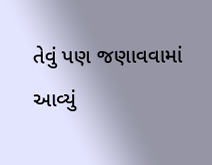તેવું પણ જણાવવામાં આવ્યું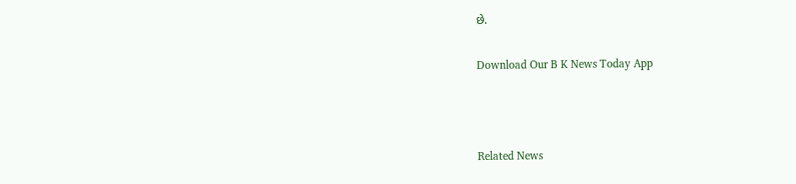છે.

Download Our B K News Today App



Related News